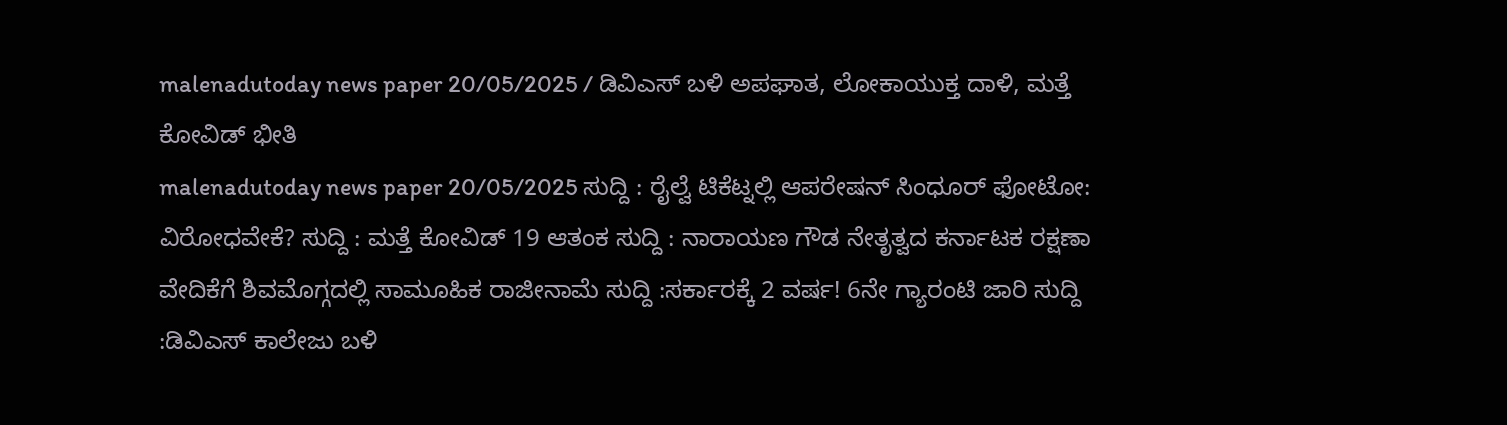malenadutoday news paper 20/05/2025 / ಡಿವಿಎಸ್ ಬಳಿ ಅಪಘಾತ, ಲೋಕಾಯುಕ್ತ ದಾಳಿ, ಮತ್ತೆ ಕೋವಿಡ್ ಭೀತಿ
malenadutoday news paper 20/05/2025 ಸುದ್ದಿ : ರೈಲ್ವೆ ಟಿಕೆಟ್ನಲ್ಲಿ ಆಪರೇಷನ್ ಸಿಂಧೂರ್ ಫೋಟೋ: ವಿರೋಧವೇಕೆ? ಸುದ್ದಿ : ಮತ್ತೆ ಕೋವಿಡ್ 19 ಆತಂಕ ಸುದ್ದಿ : ನಾರಾಯಣ ಗೌಡ ನೇತೃತ್ವದ ಕರ್ನಾಟಕ ರಕ್ಷಣಾ ವೇದಿಕೆಗೆ ಶಿವಮೊಗ್ಗದಲ್ಲಿ ಸಾಮೂಹಿಕ ರಾಜೀನಾಮೆ ಸುದ್ದಿ :ಸರ್ಕಾರಕ್ಕೆ 2 ವರ್ಷ! 6ನೇ ಗ್ಯಾರಂಟಿ ಜಾರಿ ಸುದ್ದಿ :ಡಿವಿಎಸ್ ಕಾಲೇಜು ಬಳಿ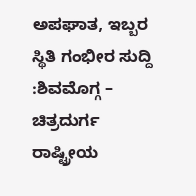ಅಪಘಾತ, ಇಬ್ಬರ ಸ್ಥಿತಿ ಗಂಭೀರ ಸುದ್ದಿ :ಶಿವಮೊಗ್ಗ – ಚಿತ್ರದುರ್ಗ ರಾಷ್ಟ್ರೀಯ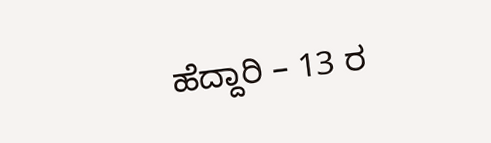ಹೆದ್ದಾರಿ – 13 ರ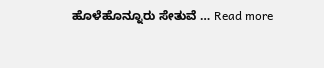ಹೊಳೆಹೊನ್ನೂರು ಸೇತುವೆ … Read more